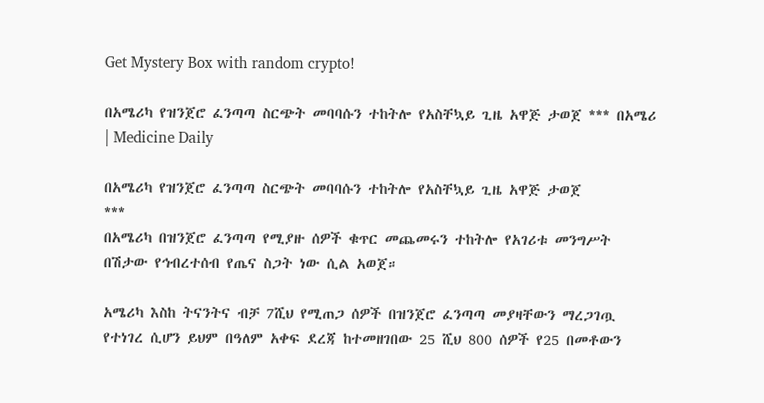Get Mystery Box with random crypto!

በአሜሪካ የዝንጀሮ ፈንጣጣ ስርጭት መባባሱን ተከትሎ የአስቸኳይ ጊዜ አዋጅ ታወጀ *** በአሜሪ | Medicine Daily

በአሜሪካ የዝንጀሮ ፈንጣጣ ስርጭት መባባሱን ተከትሎ የአስቸኳይ ጊዜ አዋጅ ታወጀ
***
በአሜሪካ በዝንጀሮ ፈንጣጣ የሚያዙ ሰዎች ቁጥር መጨመሩን ተከትሎ የአገሪቱ መንግሥት በሽታው የኅብረተሰብ የጤና ስጋት ነው ሲል አወጀ።

አሜሪካ እስከ ትናንትና ብቻ 7ሺህ የሚጠጋ ሰዎች በዝንጀሮ ፈንጣጣ መያዛቸውን ማረጋገጧ የተነገረ ሲሆን ይህም በዓለም አቀፍ ደረጃ ከተመዘገበው 25 ሺህ 800 ሰዎች የ25 በመቶውን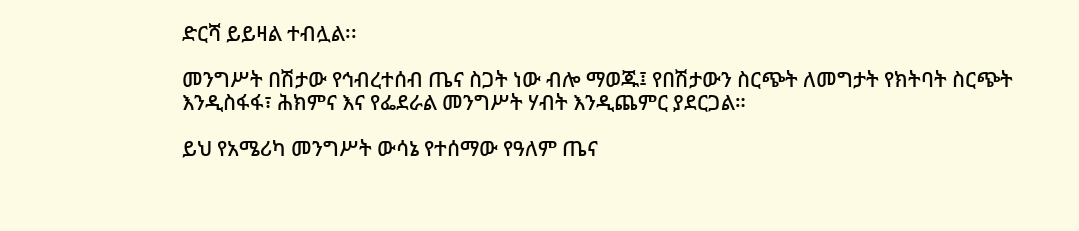ድርሻ ይይዛል ተብሏል፡፡

መንግሥት በሽታው የኅብረተሰብ ጤና ስጋት ነው ብሎ ማወጁ፤ የበሽታውን ስርጭት ለመግታት የክትባት ስርጭት እንዲስፋፋ፣ ሕክምና እና የፌደራል መንግሥት ሃብት እንዲጨምር ያደርጋል።

ይህ የአሜሪካ መንግሥት ውሳኔ የተሰማው የዓለም ጤና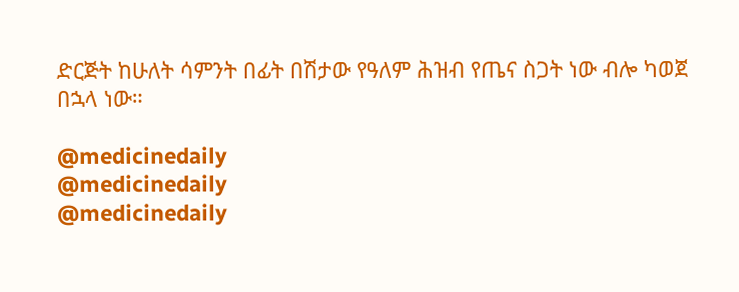ድርጅት ከሁለት ሳምንት በፊት በሽታው የዓለም ሕዝብ የጤና ስጋት ነው ብሎ ካወጀ በኋላ ነው።

@medicinedaily
@medicinedaily
@medicinedaily